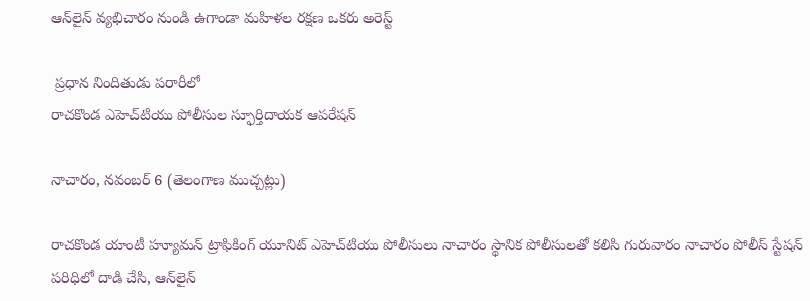ఆన్‌లైన్ వ్యభిచారం నుండి ఉగాండా మహిళల రక్షణ ఒకరు అరెస్ట్

 ప్రధాన నిందితుడు పరారీలో
రాచకొండ ఎహెచ్‌టియు పోలీసుల స్ఫూర్తిదాయక ఆపరేషన్

నాచారం, నవంబర్ 6 (తెలంగాణ ముచ్చట్లు)

రాచకొండ యాంటీ హ్యూమన్ ట్రాఫికింగ్ యూనిట్ ఎహెచ్‌టియు పోలీసులు నాచారం స్థానిక పోలీసులతో కలిసి గురువారం నాచారం పోలీస్ స్టేషన్ పరిధిలో దాడి చేసి, ఆన్‌లైన్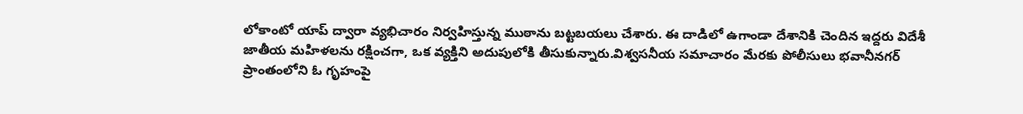లోకాంటో యాప్ ద్వారా వ్యభిచారం నిర్వహిస్తున్న ముఠాను బట్టబయలు చేశారు. ఈ దాడిలో ఉగాండా దేశానికి చెందిన ఇద్దరు విదేశీ జాతీయ మహిళలను రక్షించగా, ఒక వ్యక్తిని అదుపులోకి తీసుకున్నారు.విశ్వసనీయ సమాచారం మేరకు పోలీసులు భవానీనగర్ ప్రాంతంలోని ఓ గృహంపై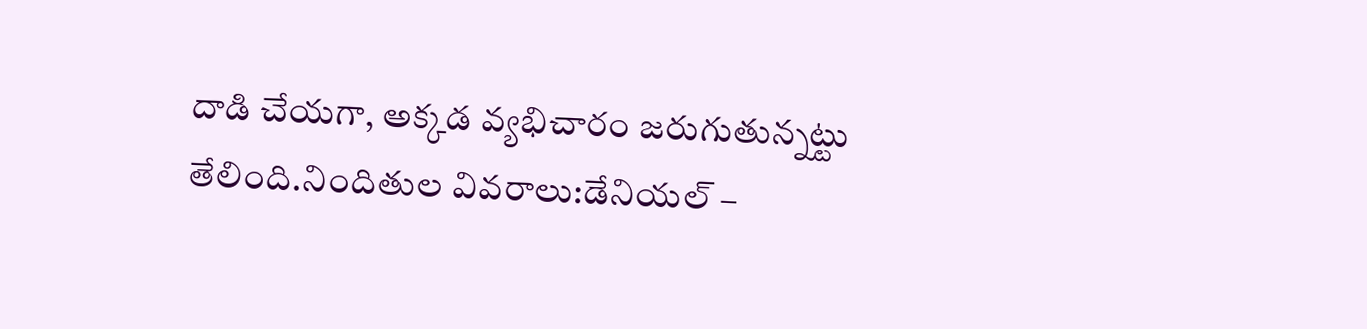దాడి చేయగా, అక్కడ వ్యభిచారం జరుగుతున్నట్టు తేలింది.నిందితుల వివరాలు:డేనియల్ –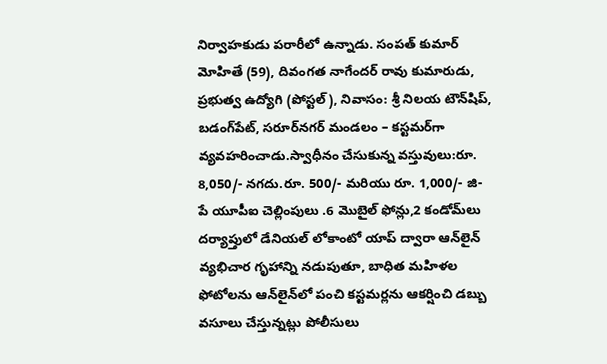నిర్వాహకుడు పరారీలో ఉన్నాడు. సంపత్ కుమార్ మోహితే (59), దివంగత నాగేందర్ రావు కుమారుడు, ప్రభుత్వ ఉద్యోగి (పోస్టల్), నివాసం: శ్రీ నిలయ టౌన్‌షిప్, బడంగ్‌పేట్, సరూర్‌నగర్ మండలం – కస్టమర్‌గా వ్యవహరించాడు.స్వాధీనం చేసుకున్న వస్తువులు:రూ. 8,050/- నగదు.రూ. 500/- మరియు రూ. 1,000/- జి-పే యూపీఐ చెల్లింపులు .6 మొబైల్ ఫోన్లు,2 కండోమ్‌లు
దర్యాప్తులో డేనియల్ లోకాంటో యాప్ ద్వారా ఆన్‌లైన్ వ్యభిచార గృహాన్ని నడుపుతూ, బాధిత మహిళల ఫోటోలను ఆన్‌లైన్‌లో పంచి కస్టమర్లను ఆకర్షించి డబ్బు వసూలు చేస్తున్నట్లు పోలీసులు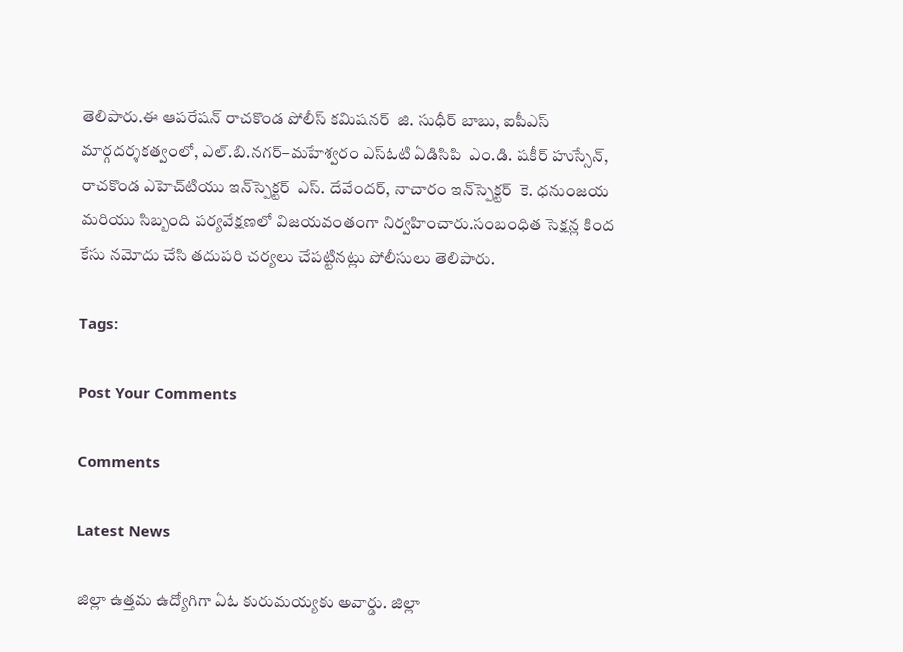తెలిపారు.ఈ ఆపరేషన్ రాచకొండ పోలీస్ కమిషనర్  జి. సుధీర్ బాబు, ఐపీఎస్ మార్గదర్శకత్వంలో, ఎల్.బి.నగర్–మహేశ్వరం ఎస్ఓటి ఏడిసిపి  ఎం.డి. షకీర్ హుస్సేన్, రాచకొండ ఎహెచ్‌టియు ఇన్‌స్పెక్టర్  ఎస్. దేవేందర్, నాచారం ఇన్‌స్పెక్టర్  కె. ధనుంజయ మరియు సిబ్బంది పర్యవేక్షణలో విజయవంతంగా నిర్వహించారు.సంబంధిత సెక్షన్ల కింద కేసు నమోదు చేసి తదుపరి చర్యలు చేపట్టినట్లు పోలీసులు తెలిపారు.

Tags:

Post Your Comments

Comments

Latest News

జిల్లా ఉత్తమ ఉద్యోగిగా ఏఓ కురుమయ్యకు అవార్డు. జిల్లా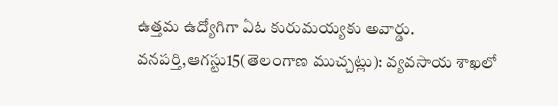ఉత్తమ ఉద్యోగిగా ఏఓ కురుమయ్యకు అవార్డు.
వనపర్తి,ఆగస్టు15(తెలంగాణ ముచ్చట్లు): వ్యవసాయ శాఖలో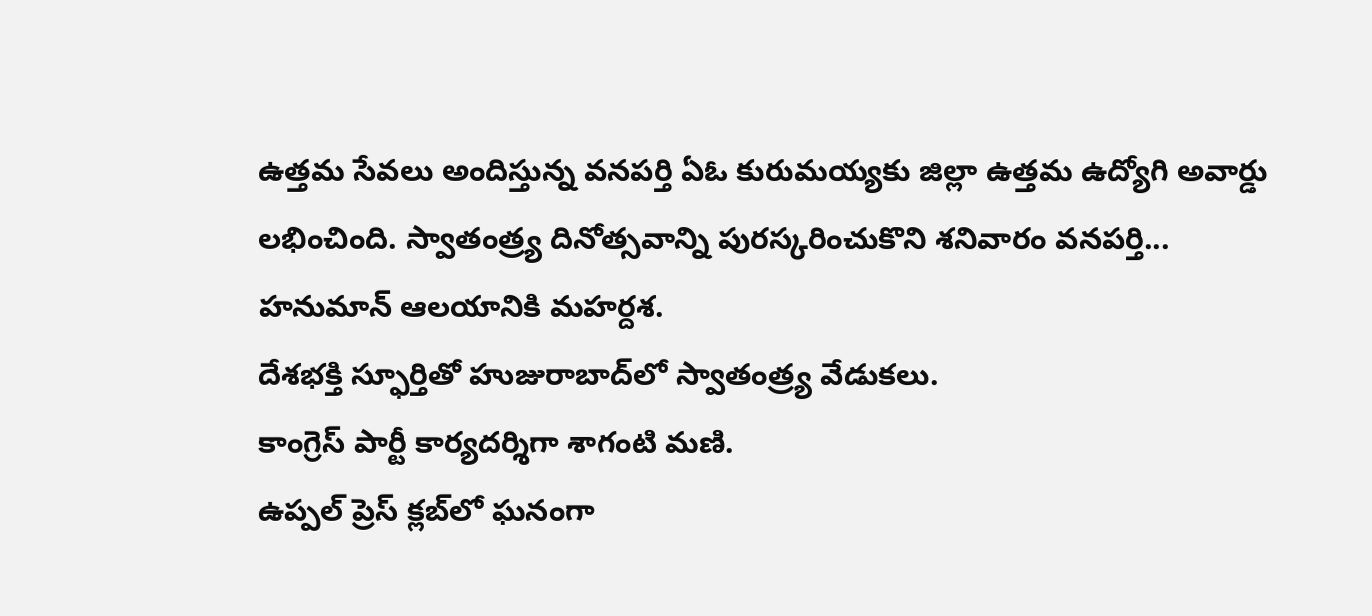ఉత్తమ సేవలు అందిస్తున్న వనపర్తి ఏఓ కురుమయ్యకు జిల్లా ఉత్తమ ఉద్యోగి అవార్డు లభించింది. స్వాతంత్ర్య దినోత్సవాన్ని పురస్కరించుకొని శనివారం వనపర్తి...
హనుమాన్ ఆలయానికి మహర్దశ.
దేశభక్తి స్ఫూర్తితో హుజురాబాద్‌లో స్వాతంత్ర్య వేడుకలు.
కాంగ్రెస్ పార్టీ కార్యదర్శిగా శాగంటి మణి.
ఉప్పల్ ప్రెస్ క్లబ్‌లో ఘనంగా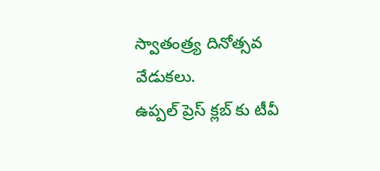స్వాతంత్ర్య దినోత్సవ వేడుకలు.
ఉప్పల్ ప్రెస్ క్లబ్‌ కు టీవీ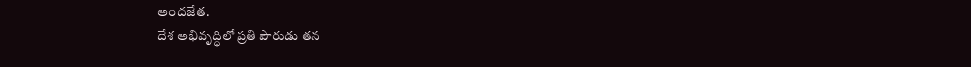అందజేత.
దేశ అభివృద్ధిలో ప్రతి పౌరుడు తన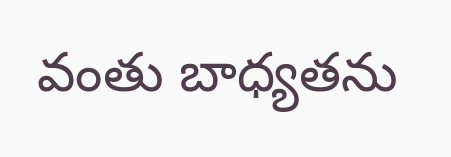వంతు బాధ్యతను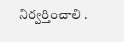నిర్వర్తించాలి .